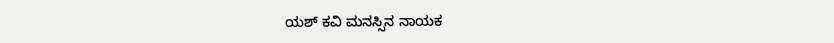ಯಶ್ ಕವಿ ಮನಸ್ಸಿನ ನಾಯಕ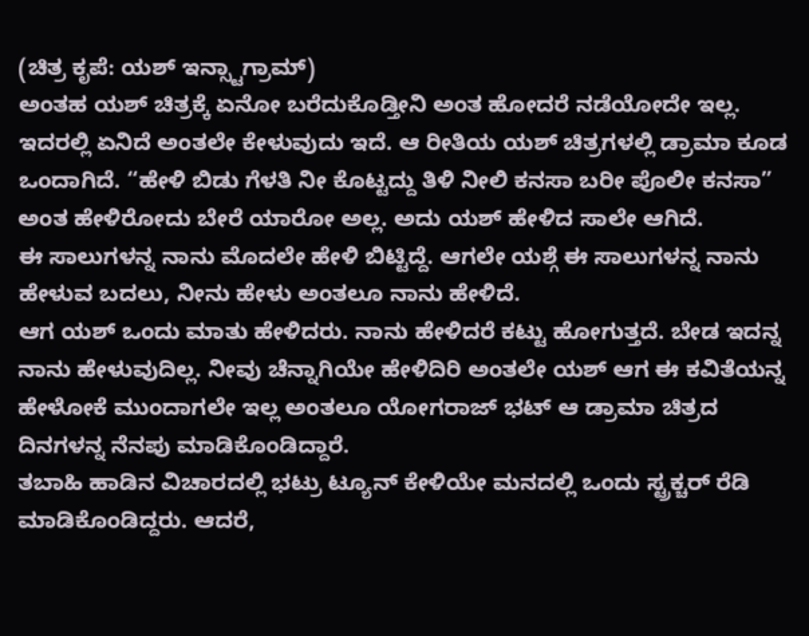(ಚಿತ್ರ ಕೃಪೆ: ಯಶ್ ಇನ್ಸ್ಟಾಗ್ರಾಮ್)
ಅಂತಹ ಯಶ್ ಚಿತ್ರಕ್ಕೆ ಏನೋ ಬರೆದುಕೊಡ್ತೀನಿ ಅಂತ ಹೋದರೆ ನಡೆಯೋದೇ ಇಲ್ಲ. ಇದರಲ್ಲಿ ಏನಿದೆ ಅಂತಲೇ ಕೇಳುವುದು ಇದೆ. ಆ ರೀತಿಯ ಯಶ್ ಚಿತ್ರಗಳಲ್ಲಿ ಡ್ರಾಮಾ ಕೂಡ ಒಂದಾಗಿದೆ. “ಹೇಳಿ ಬಿಡು ಗೆಳತಿ ನೀ ಕೊಟ್ಟದ್ದು ತಿಳಿ ನೀಲಿ ಕನಸಾ ಬರೀ ಪೊಲೀ ಕನಸಾ” ಅಂತ ಹೇಳಿರೋದು ಬೇರೆ ಯಾರೋ ಅಲ್ಲ. ಅದು ಯಶ್ ಹೇಳಿದ ಸಾಲೇ ಆಗಿದೆ.
ಈ ಸಾಲುಗಳನ್ನ ನಾನು ಮೊದಲೇ ಹೇಳಿ ಬಿಟ್ಟಿದ್ದೆ. ಆಗಲೇ ಯಶ್ಗೆ ಈ ಸಾಲುಗಳನ್ನ ನಾನು ಹೇಳುವ ಬದಲು, ನೀನು ಹೇಳು ಅಂತಲೂ ನಾನು ಹೇಳಿದೆ.
ಆಗ ಯಶ್ ಒಂದು ಮಾತು ಹೇಳಿದರು. ನಾನು ಹೇಳಿದರೆ ಕಟ್ಟು ಹೋಗುತ್ತದೆ. ಬೇಡ ಇದನ್ನ ನಾನು ಹೇಳುವುದಿಲ್ಲ. ನೀವು ಚೆನ್ನಾಗಿಯೇ ಹೇಳಿದಿರಿ ಅಂತಲೇ ಯಶ್ ಆಗ ಈ ಕವಿತೆಯನ್ನ ಹೇಳೋಕೆ ಮುಂದಾಗಲೇ ಇಲ್ಲ ಅಂತಲೂ ಯೋಗರಾಜ್ ಭಟ್ ಆ ಡ್ರಾಮಾ ಚಿತ್ರದ ದಿನಗಳನ್ನ ನೆನಪು ಮಾಡಿಕೊಂಡಿದ್ದಾರೆ.
ತಬಾಹಿ ಹಾಡಿನ ವಿಚಾರದಲ್ಲಿ ಭಟ್ರು ಟ್ಯೂನ್ ಕೇಳಿಯೇ ಮನದಲ್ಲಿ ಒಂದು ಸ್ಟ್ರಕ್ಚರ್ ರೆಡಿ ಮಾಡಿಕೊಂಡಿದ್ದರು. ಆದರೆ,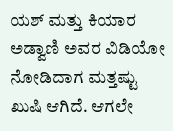ಯಶ್ ಮತ್ತು ಕಿಯಾರ ಅಡ್ವಾಣಿ ಅವರ ವಿಡಿಯೋ ನೋಡಿದಾಗ ಮತ್ತಷ್ಟು ಖುಷಿ ಆಗಿದೆ. ಆಗಲೇ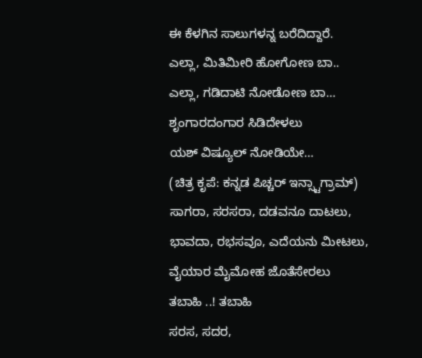ಈ ಕೆಳಗಿನ ಸಾಲುಗಳನ್ನ ಬರೆದಿದ್ದಾರೆ.
ಎಲ್ಲಾ, ಮಿತಿಮೀರಿ ಹೋಗೋಣ ಬಾ..
ಎಲ್ಲಾ, ಗಡಿದಾಟಿ ನೋಡೋಣ ಬಾ…
ಶೃಂಗಾರದಂಗಾರ ಸಿಡಿದೇಳಲು
ಯಶ್ ವಿಷ್ಯೂಲ್ ನೋಡಿಯೇ…
(ಚಿತ್ರ ಕೃಪೆ: ಕನ್ನಡ ಪಿಚ್ಚರ್ ಇನ್ಸ್ಟಾಗ್ರಾಮ್)
ಸಾಗರಾ, ಸರಸರಾ, ದಡವನೂ ದಾಟಲು,
ಭಾವದಾ, ರಭಸವೂ, ಎದೆಯನು ಮೀಟಲು,
ವೈಯಾರ ಮೈಮೋಹ ಜೊತೆಸೇರಲು
ತಬಾಹಿ ..! ತಬಾಹಿ
ಸರಸ, ಸದರ,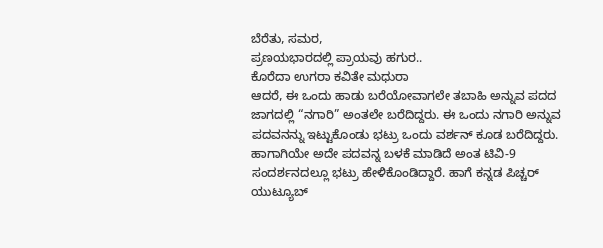ಬೆರೆತು, ಸಮರ,
ಪ್ರಣಯಭಾರದಲ್ಲಿ ಪ್ರಾಯವು ಹಗುರ..
ಕೊರೆದಾ ಉಗರಾ ಕವಿತೇ ಮಧುರಾ
ಆದರೆ, ಈ ಒಂದು ಹಾಡು ಬರೆಯೋವಾಗಲೇ ತಬಾಹಿ ಅನ್ನುವ ಪದದ ಜಾಗದಲ್ಲಿ “ನಗಾರಿ” ಅಂತಲೇ ಬರೆದಿದ್ದರು. ಈ ಒಂದು ನಗಾರಿ ಅನ್ನುವ ಪದವನನ್ನು ಇಟ್ಟುಕೊಂಡು ಭಟ್ರು ಒಂದು ವರ್ಶನ್ ಕೂಡ ಬರೆದಿದ್ದರು.
ಹಾಗಾಗಿಯೇ ಅದೇ ಪದವನ್ನ ಬಳಕೆ ಮಾಡಿದೆ ಅಂತ ಟಿವಿ-9 ಸಂದರ್ಶನದಲ್ಲೂ ಭಟ್ರು ಹೇಳಿಕೊಂಡಿದ್ದಾರೆ. ಹಾಗೆ ಕನ್ನಡ ಪಿಚ್ಚರ್ ಯುಟ್ಯೂಬ್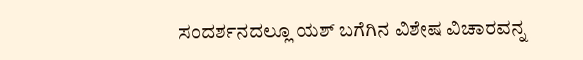ಸಂದರ್ಶನದಲ್ಲೂ ಯಶ್ ಬಗೆಗಿನ ವಿಶೇಷ ವಿಚಾರವನ್ನ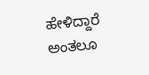ಹೇಳಿದ್ದಾರೆ ಅಂತಲೂ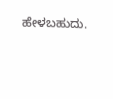ಹೇಳಬಹುದು.